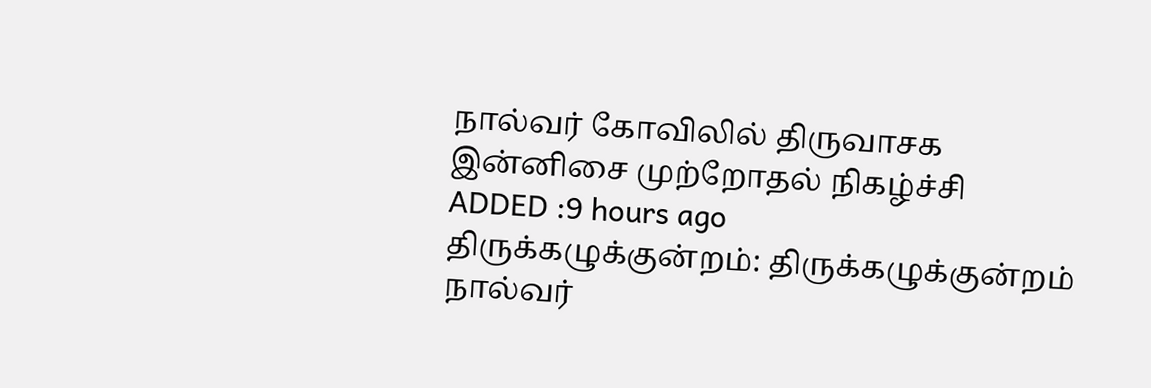நால்வர் கோவிலில் திருவாசக இன்னிசை முற்றோதல் நிகழ்ச்சி
ADDED :9 hours ago
திருக்கழுக்குன்றம்: திருக்கழுக்குன்றம் நால்வர்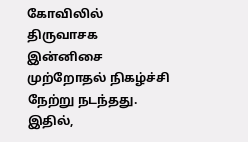கோவிலில் திருவாசக இன்னிசை முற்றோதல் நிகழ்ச்சி நேற்று நடந்தது.
இதில்,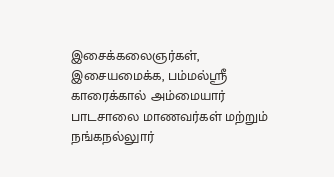இசைக்கலைஞர்கள், இசையமைக்க, பம்மல்ஸ்ரீ காரைக்கால் அம்மையார் பாடசாலை மாணவர்கள் மற்றும் நங்கநல்லுார்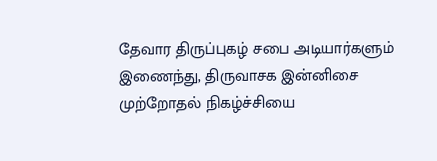தேவார திருப்புகழ் சபை அடியார்களும் இணைந்து, திருவாசக இன்னிசை முற்றோதல் நிகழ்ச்சியை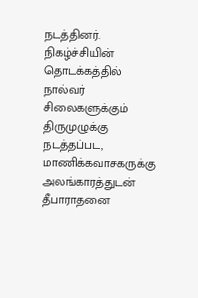நடத்தினர்.
நிகழ்ச்சியின் தொடக்கத்தில் நால்வர் சிலைகளுக்கும் திருமுழுக்கு நடத்தப்பட, மாணிக்கவாசகருக்கு அலங்காரத்துடன் தீபாராதனை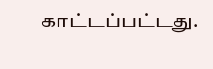காட்டப்பட்டது.